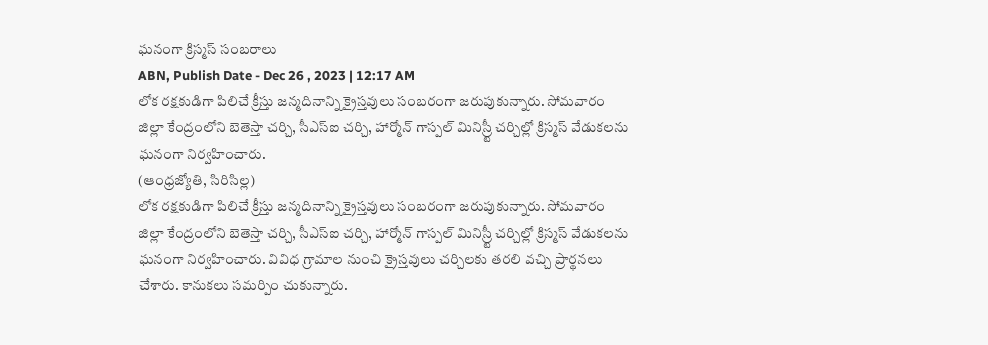ఘనంగా క్రిస్మస్ సంబరాలు
ABN, Publish Date - Dec 26 , 2023 | 12:17 AM
లోక రక్షకుడిగా పిలిచే క్రీస్తు జన్మదినాన్ని క్రైస్తవులు సంబరంగా జరుపుకున్నారు. సోమవారం జిల్లా కేంద్రంలోని బెతెస్తా చర్చి, సీఎస్ఐ చర్చి, హార్మోన్ గాస్పల్ మినిస్ర్టీ చర్చిల్లో క్రిస్మస్ వేడుకలను ఘనంగా నిర్వహించారు.
(ఆంధ్రజ్యోతి, సిరిసిల్ల)
లోక రక్షకుడిగా పిలిచే క్రీస్తు జన్మదినాన్ని క్రైస్తవులు సంబరంగా జరుపుకున్నారు. సోమవారం జిల్లా కేంద్రంలోని బెతెస్తా చర్చి, సీఎస్ఐ చర్చి, హార్మోన్ గాస్పల్ మినిస్ర్టీ చర్చిల్లో క్రిస్మస్ వేడుకలను ఘనంగా నిర్వహించారు. వివిధ గ్రామాల నుంచి క్రైస్తవులు చర్చిలకు తరలి వచ్చి ప్రార్థనలు చేశారు. కానుకలు సమర్పిం చుకున్నారు.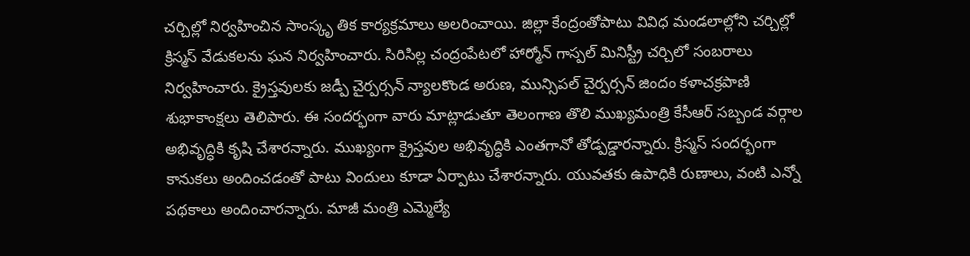చర్చిల్లో నిర్వహించిన సాంస్కృ తిక కార్యక్రమాలు అలరించాయి. జిల్లా కేంద్రంతోపాటు వివిధ మండలాల్లోని చర్చిల్లో క్రిస్మస్ వేడుకలను ఘన నిర్వహించారు. సిరిసిల్ల చంద్రంపేటలో హార్మోన్ గాస్పల్ మినిస్ట్రీ చర్చిలో సంబరాలు నిర్వహించారు. క్రైస్తవులకు జడ్పీ చైర్పర్సన్ న్యాలకొండ అరుణ, మున్సిపల్ చైర్పర్సన్ జిందం కళాచక్రపాణి శుభాకాంక్షలు తెలిపారు. ఈ సందర్భంగా వారు మాట్లాడుతూ తెలంగాణ తొలి ముఖ్యమంత్రి కేసీఆర్ సబ్బండ వర్గాల అభివృద్ధికి కృషి చేశారన్నారు. ముఖ్యంగా క్రైస్తవుల అభివృద్ధికి ఎంతగానో తోడ్పడ్డారన్నారు. క్రిస్మస్ సందర్భంగా కానుకలు అందించడంతో పాటు విందులు కూడా ఏర్పాటు చేశారన్నారు. యువతకు ఉపాధికి రుణాలు, వంటి ఎన్నో పథకాలు అందించారన్నారు. మాజీ మంత్రి ఎమ్మెల్యే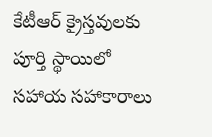కేటీఆర్ క్రైస్తవులకు పూర్తి స్థాయిలో సహాయ సహాకారాలు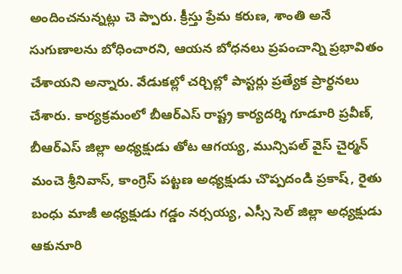అందించనున్నట్లు చె ప్పారు. క్రీస్తు ప్రేమ కరుణ, శాంతి అనే సుగుణాలను బోధించారని, ఆయన బోధనలు ప్రపంచాన్ని ప్రభావితం చేశాయని అన్నారు. వేడుకల్లో చర్చిల్లో పాస్టర్లు ప్రత్యేక ప్రార్థనలు చేశారు. కార్యక్రమంలో బీఆర్ఎస్ రాష్ట్ర కార్యదర్శి గూడూరి ప్రవీణ్, బీఆర్ఎస్ జిల్లా అధ్యక్షుడు తోట ఆగయ్య, మున్సిపల్ వైస్ చైర్మన్ మంచె శ్రీనివాస్, కాంగ్రెస్ పట్టణ అధ్యక్షుడు చొప్పదండి ప్రకాష్, రైతు బంధు మాజీ అధ్యక్షుడు గడ్డం నర్సయ్య, ఎస్సీ సెల్ జిల్లా అధ్యక్షుడు ఆకునూరి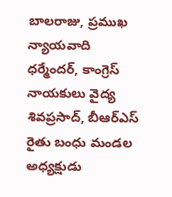బాలరాజు, ప్రముఖ న్యాయవాది ధర్మేందర్, కాంగ్రెస్ నాయకులు వైద్య శివప్రసాద్, బీఆర్ఎస్ రైతు బంధు మండల అధ్యక్షుడు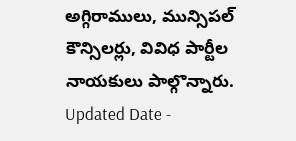అగ్గిరాములు, మున్సిపల్ కౌన్సిలర్లు, వివిధ పార్టీల నాయకులు పాల్గొన్నారు.
Updated Date -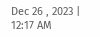Dec 26 , 2023 | 12:17 AM